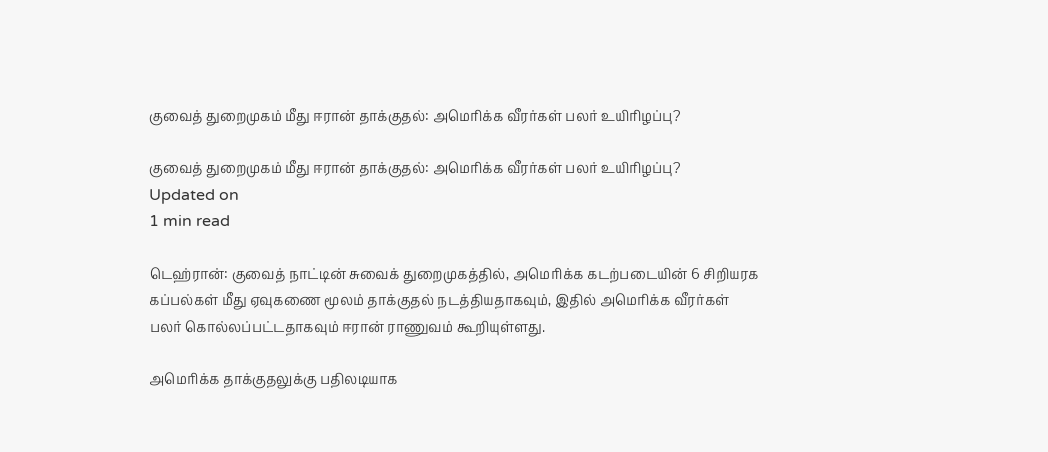குவைத் துறைமுகம் மீது ஈரான் தாக்குதல்: அமெரிக்க வீரர்கள் பலர் உயிரிழப்பு?

குவைத் துறைமுகம் மீது ஈரான் தாக்குதல்: அமெரிக்க வீரர்கள் பலர் உயிரிழப்பு?
Updated on
1 min read

டெஹ்ரான்: குவைத் நாட்டின் சுவைக் துறைமுகத்தில், அமெரிக்க கடற்படையின் 6 சிறியரக கப்பல்கள் மீது ஏவுகணை மூலம் தாக்குதல் நடத்தியதாகவும், இதில் அமெரிக்க வீரர்கள் பலர் கொல்லப்பட்டதாகவும் ஈரான் ராணுவம் கூறியுள்ளது.

அமெரிக்க தாக்குதலுக்கு பதிலடியாக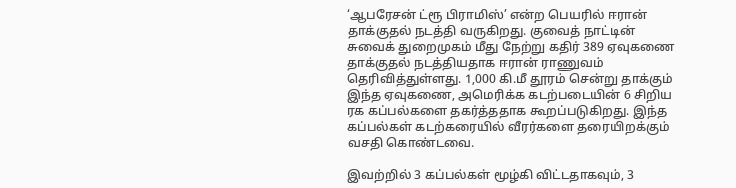‘ஆபரேசன் ட்ரூ பிராமிஸ்’ என்ற பெயரில் ஈரான் தாக்குதல் நடத்தி வருகிறது. குவைத் நாட்டின் சுவைக் துறைமுகம் மீது நேற்று கதிர் 389 ஏவுகணை தாக்குதல் நடத்தியதாக ஈரான் ராணுவம் தெரிவித்துள்ளது. 1,000 கி.மீ தூரம் சென்று தாக்கும் இந்த ஏவுகணை, அமெரிக்க கடற்படையின் 6 சிறிய ரக கப்பல்களை தகர்த்ததாக கூறப்படுகிறது. இந்த கப்பல்கள் கடற்கரையில் வீரர்களை தரையிறக்கும் வசதி கொண்டவை.

இவற்றில் 3 கப்பல்கள் மூழ்கி விட்டதாகவும், 3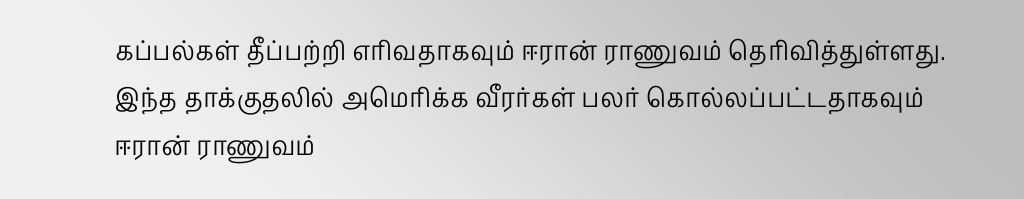கப்பல்கள் தீப்பற்றி எரிவதாகவும் ஈரான் ராணுவம் தெரிவித்துள்ளது. இந்த தாக்குதலில் அமெரிக்க வீரர்கள் பலர் கொல்லப்பட்டதாகவும் ஈரான் ராணுவம்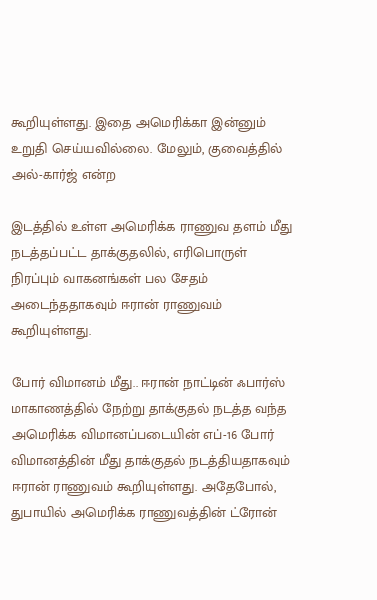கூறியுள்ளது. இதை அமெரிக்கா இன்னும் உறுதி செய்யவில்லை. மேலும், குவைத்தில் அல்-கார்ஜ் என்ற

இடத்தில் உள்ள அமெரிக்க ராணுவ தளம் மீது நடத்தப்பட்ட தாக்குதலில், எரிபொருள் நிரப்பும் வாகனங்கள் பல சேதம் அடைந்ததாகவும் ஈரான் ராணுவம் கூறியுள்ளது.

போர் விமானம் மீது.. ஈரான் நாட்டின் ஃபார்ஸ் மாகாணத்தில் நேற்று தாக்குதல் நடத்த வந்த அமெரிக்க விமானப்படையின் எப்-16 போர் விமானத்தின் மீது தாக்குதல் நடத்தியதாகவும் ஈரான் ராணுவம் கூறியுள்ளது. அதேபோல், துபாயில் அமெரிக்க ராணுவத்தின் ட்ரோன்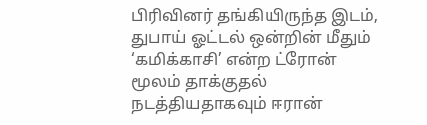பிரிவினர் தங்கியிருந்த இடம், துபாய் ஓட்டல் ஒன்றின் மீதும் ‘கமிக்காசி’ என்ற ட்ரோன் மூலம் தாக்குதல் நடத்தியதாகவும் ஈரான்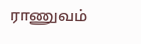ராணுவம்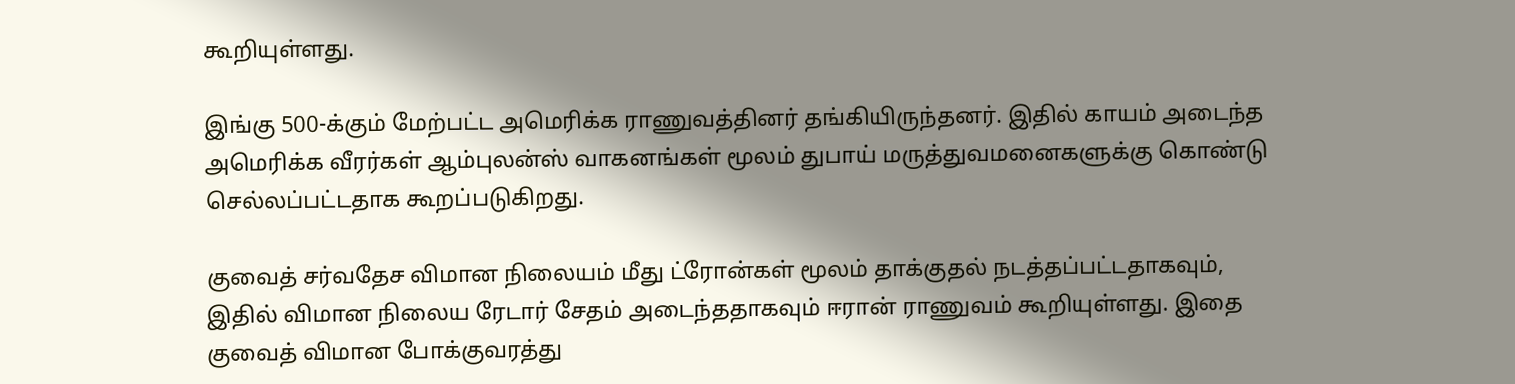கூறியுள்ளது.

இங்கு 500-க்கும் மேற்பட்ட அமெரிக்க ராணுவத்தினர் தங்கியிருந்தனர். இதில் காயம் அடைந்த அமெரிக்க வீரர்கள் ஆம்புலன்ஸ் வாகனங்கள் மூலம் துபாய் மருத்துவமனைகளுக்கு கொண்டு செல்லப்பட்டதாக கூறப்படுகிறது.

குவைத் சர்வதேச விமான நிலையம் மீது ட்ரோன்கள் மூலம் தாக்குதல் நடத்தப்பட்டதாகவும், இதில் விமான நிலைய ரேடார் சேதம் அடைந்ததாகவும் ஈரான் ராணுவம் கூறியுள்ளது. இதை குவைத் விமான போக்குவரத்து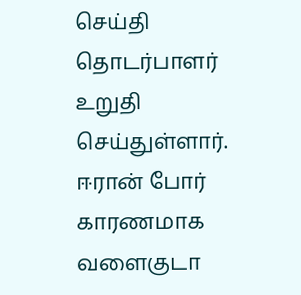செய்தி தொடர்பாளர் உறுதி செய்துள்ளார். ஈரான் போர் காரணமாக வளைகுடா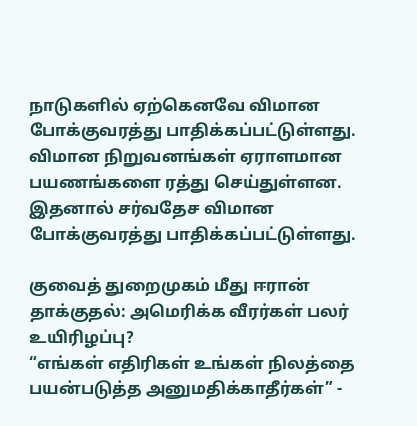நாடுகளில் ஏற்கெனவே விமான போக்குவரத்து பாதிக்கப்பட்டுள்ளது. விமான நிறுவனங்கள் ஏராளமான பயணங்களை ரத்து செய்துள்ளன. இதனால் சர்வதேச விமான போக்குவரத்து பாதிக்கப்பட்டுள்ளது.

குவைத் துறைமுகம் மீது ஈரான் தாக்குதல்: அமெரிக்க வீரர்கள் பலர் உயிரிழப்பு?
“எங்கள் எதிரிகள் உங்கள் நிலத்தை பயன்படுத்த அனுமதிக்காதீர்கள்” -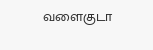வளைகுடா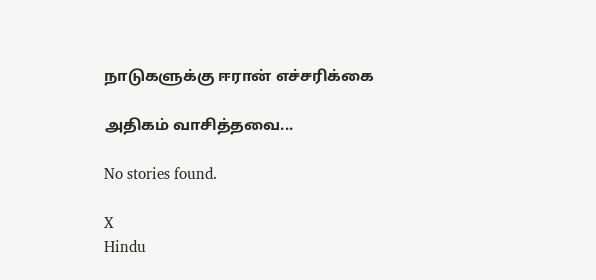நாடுகளுக்கு ஈரான் எச்சரிக்கை

அதிகம் வாசித்தவை...

No stories found.

X
Hindu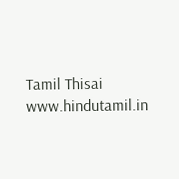Tamil Thisai
www.hindutamil.in